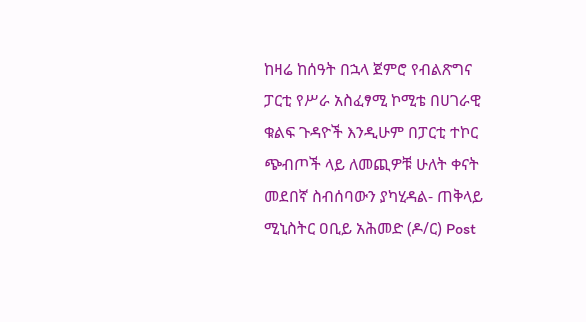ከዛሬ ከሰዓት በኋላ ጀምሮ የብልጽግና ፓርቲ የሥራ አስፈፃሚ ኮሚቴ በሀገራዊ ቁልፍ ጉዳዮች እንዲሁም በፓርቲ ተኮር ጭብጦች ላይ ለመጪዎቹ ሁለት ቀናት መደበኛ ስብሰባውን ያካሂዳል- ጠቅላይ ሚኒስትር ዐቢይ አሕመድ (ዶ/ር) Post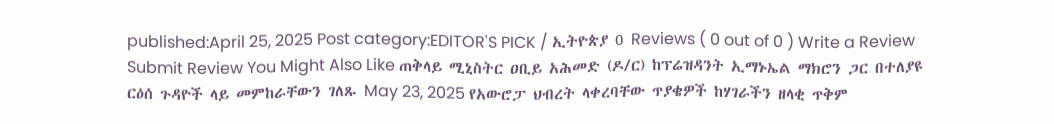published:April 25, 2025 Post category:EDITOR'S PICK / ኢትዮጵያ 0 Reviews ( 0 out of 0 ) Write a Review Submit Review You Might Also Like ጠቅላይ ሚኒስትር ዐቢይ አሕመድ (ዶ/ር) ከፕሬዝዳንት ኢማኑኤል ማክሮን ጋር በተለያዩ ርዕሰ ጉዳዮች ላይ መምከራቸውን ገለጹ May 23, 2025 የአውሮፓ ህብረት ላቀረባቸው ጥያቄዎች ከሃገራችን ዘላቂ ጥቅም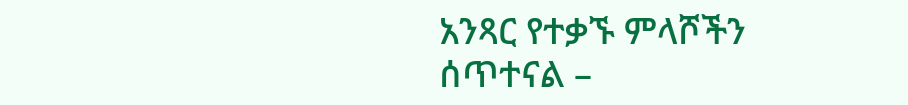አንጻር የተቃኙ ምላሾችን ሰጥተናል –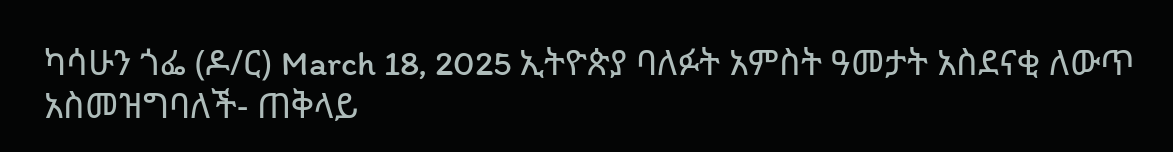ካሳሁን ጎፌ (ዶ/ር) March 18, 2025 ኢትዮጵያ ባለፉት አምስት ዓመታት አስደናቂ ለውጥ አስመዝግባለች- ጠቅላይ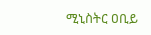ሚኒስትር ዐቢይ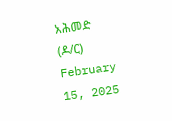አሕመድ (ዶ/ር) February 15, 2025